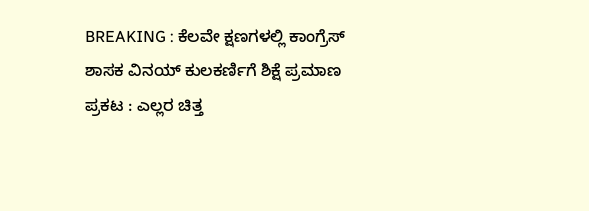BREAKING : ಕೆಲವೇ ಕ್ಷಣಗಳಲ್ಲಿ ಕಾಂಗ್ರೆಸ್ ಶಾಸಕ ವಿನಯ್ ಕುಲಕರ್ಣಿಗೆ ಶಿಕ್ಷೆ ಪ್ರಮಾಣ ಪ್ರಕಟ : ಎಲ್ಲರ ಚಿತ್ತ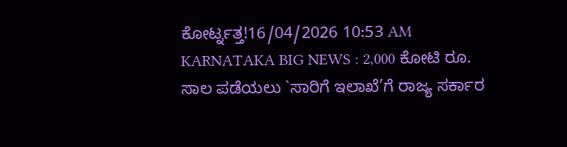ಕೋರ್ಟ್ನತ್ತ!16/04/2026 10:53 AM
KARNATAKA BIG NEWS : 2,000 ಕೋಟಿ ರೂ. ಸಾಲ ಪಡೆಯಲು `ಸಾರಿಗೆ ಇಲಾಖೆ’ಗೆ ರಾಜ್ಯ ಸರ್ಕಾರ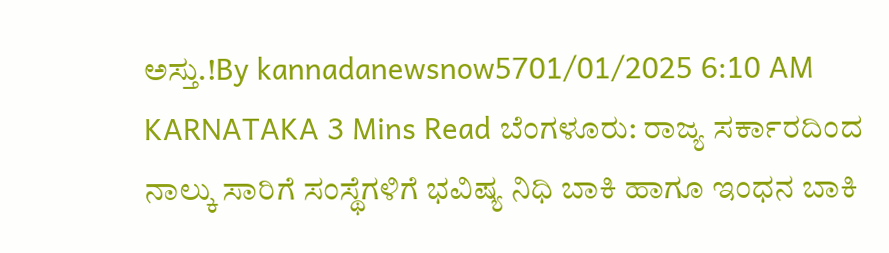ಅಸ್ತು.!By kannadanewsnow5701/01/2025 6:10 AM KARNATAKA 3 Mins Read ಬೆಂಗಳೂರು: ರಾಜ್ಯ ಸರ್ಕಾರದಿಂದ ನಾಲ್ಕು ಸಾರಿಗೆ ಸಂಸ್ಥೆಗಳಿಗೆ ಭವಿಷ್ಯ ನಿಧಿ ಬಾಕಿ ಹಾಗೂ ಇಂಧನ ಬಾಕಿ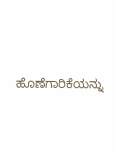ಹೊಣೆಗಾರಿಕೆಯನ್ನು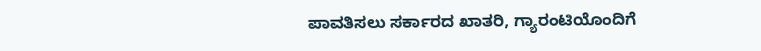ಪಾವತಿಸಲು ಸರ್ಕಾರದ ಖಾತರಿ, ಗ್ಯಾರಂಟಿಯೊಂದಿಗೆ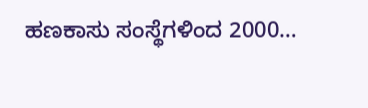ಹಣಕಾಸು ಸಂಸ್ಥೆಗಳಿಂದ 2000…